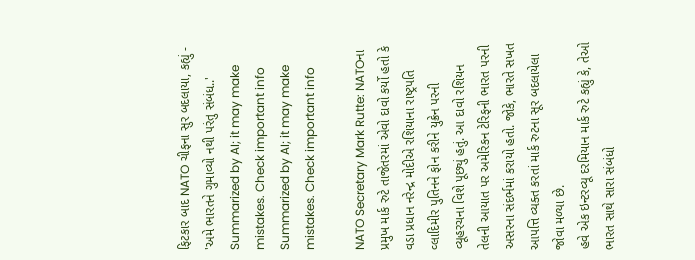ફિટકાર બાદ NATO ચીફના સુર બદલાયા, કહ્યું - 'અમે ભારતને ગુમાવ્યો નથી પરંતુ સંબંધ..'
Summarized by AI; it may make mistakes. Check important info
Summarized by AI; it may make mistakes. Check important info

NATO Secretary Mark Rutte: NATOના પ્રમુખ માર્ક રુટે તાજેતરમાં એવો દાવો કર્યો હતો કે વડા પ્રધાન નરેન્દ્ર મોદીએ રશિયાના રાષ્ટ્રપતિ વ્લાદિમીર પુતિનને ફોન કરીને યુક્રેન પરની વ્યૂહરચના વિશે પૂછ્યું હતું. આ દાવો રશિયન તેલની આયાત પર અમેરિકન ટેરિફની ભારત પરની અસરના સંદર્ભમાં કરાયો હતો. જોકે, ભારતે સખત આપત્તિ વ્યક્ત કરતાં માર્ક રુટના સૂર બદલાયેલા જોવા મળ્યા છે.
હવે એક ઇન્ટરવ્યૂ દરમિયાન માર્ક રુટે કહ્યું કે, તેઓ ભારત સાથે સારા સંબંધો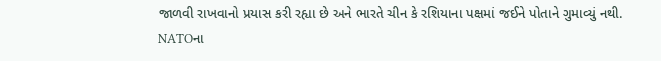જાળવી રાખવાનો પ્રયાસ કરી રહ્યા છે અને ભારતે ચીન કે રશિયાના પક્ષમાં જઈને પોતાને ગુમાવ્યું નથી. NATOના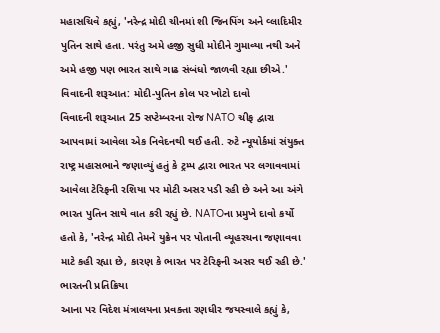મહાસચિવે કહ્યું, 'નરેન્દ્ર મોદી ચીનમાં શી જિનપિંગ અને વ્લાદિમીર પુતિન સાથે હતા. પરંતુ અમે હજી સુધી મોદીને ગુમાવ્યા નથી અને અમે હજી પણ ભારત સાથે ગાઢ સંબંધો જાળવી રહ્યા છીએ.'
વિવાદની શરૂઆત: મોદી-પુતિન કોલ પર ખોટો દાવો
વિવાદની શરૂઆત 25 સપ્ટેમ્બરના રોજ NATO ચીફ દ્વારા આપવામાં આવેલા એક નિવેદનથી થઈ હતી. રુટે ન્યૂયોર્કમાં સંયુક્ત રાષ્ટ્ર મહાસભાને જણાવ્યું હતું કે ટ્રમ્પ દ્વારા ભારત પર લગાવવામાં આવેલા ટેરિફની રશિયા પર મોટી અસર પડી રહી છે અને આ અંગે ભારત પુતિન સાથે વાત કરી રહ્યું છે. NATOના પ્રમુખે દાવો કર્યો હતો કે, 'નરેન્દ્ર મોદી તેમને યુક્રેન પર પોતાની વ્યૂહરચના જણાવવા માટે કહી રહ્યા છે, કારણ કે ભારત પર ટેરિફની અસર થઈ રહી છે.'
ભારતની પ્રતિક્રિયા
આના પર વિદેશ મંત્રાલયના પ્રવક્તા રણધીર જયસ્વાલે કહ્યું કે,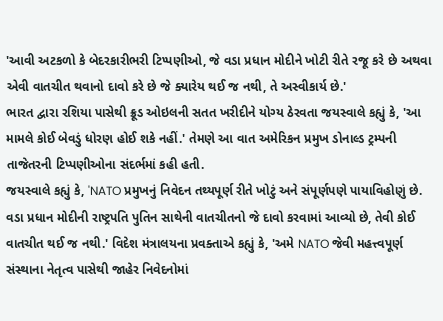'આવી અટકળો કે બેદરકારીભરી ટિપ્પણીઓ, જે વડા પ્રધાન મોદીને ખોટી રીતે રજૂ કરે છે અથવા એવી વાતચીત થવાનો દાવો કરે છે જે ક્યારેય થઈ જ નથી, તે અસ્વીકાર્ય છે.'
ભારત દ્વારા રશિયા પાસેથી ક્રૂડ ઓઇલની સતત ખરીદીને યોગ્ય ઠેરવતા જયસ્વાલે કહ્યું કે, 'આ મામલે કોઈ બેવડું ધોરણ હોઈ શકે નહીં.' તેમણે આ વાત અમેરિકન પ્રમુખ ડોનાલ્ડ ટ્રમ્પની તાજેતરની ટિપ્પણીઓના સંદર્ભમાં કહી હતી.
જયસ્વાલે કહ્યું કે, 'NATO પ્રમુખનું નિવેદન તથ્યપૂર્ણ રીતે ખોટું અને સંપૂર્ણપણે પાયાવિહોણું છે. વડા પ્રધાન મોદીની રાષ્ટ્રપતિ પુતિન સાથેની વાતચીતનો જે દાવો કરવામાં આવ્યો છે, તેવી કોઈ વાતચીત થઈ જ નથી.' વિદેશ મંત્રાલયના પ્રવક્તાએ કહ્યું કે, 'અમે NATO જેવી મહત્ત્વપૂર્ણ સંસ્થાના નેતૃત્વ પાસેથી જાહેર નિવેદનોમાં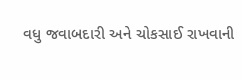વધુ જવાબદારી અને ચોકસાઈ રાખવાની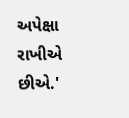અપેક્ષા રાખીએ છીએ.'